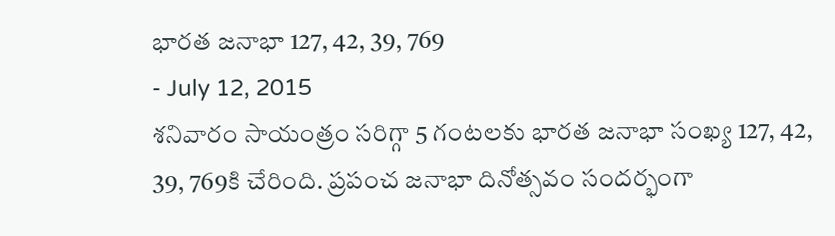భారత జనాభా 127, 42, 39, 769
- July 12, 2015
శనివారం సాయంత్రం సరిగ్గా 5 గంటలకు భారత జనాభా సంఖ్య 127, 42, 39, 769కి చేరింది. ప్రపంచ జనాభా దినోత్సవం సందర్భంగా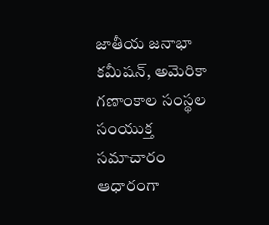జాతీయ జనాభా కమీషన్, అమెరికా గణాంకాల సంస్థల సంయుక్త సమాచారం ఆధారంగా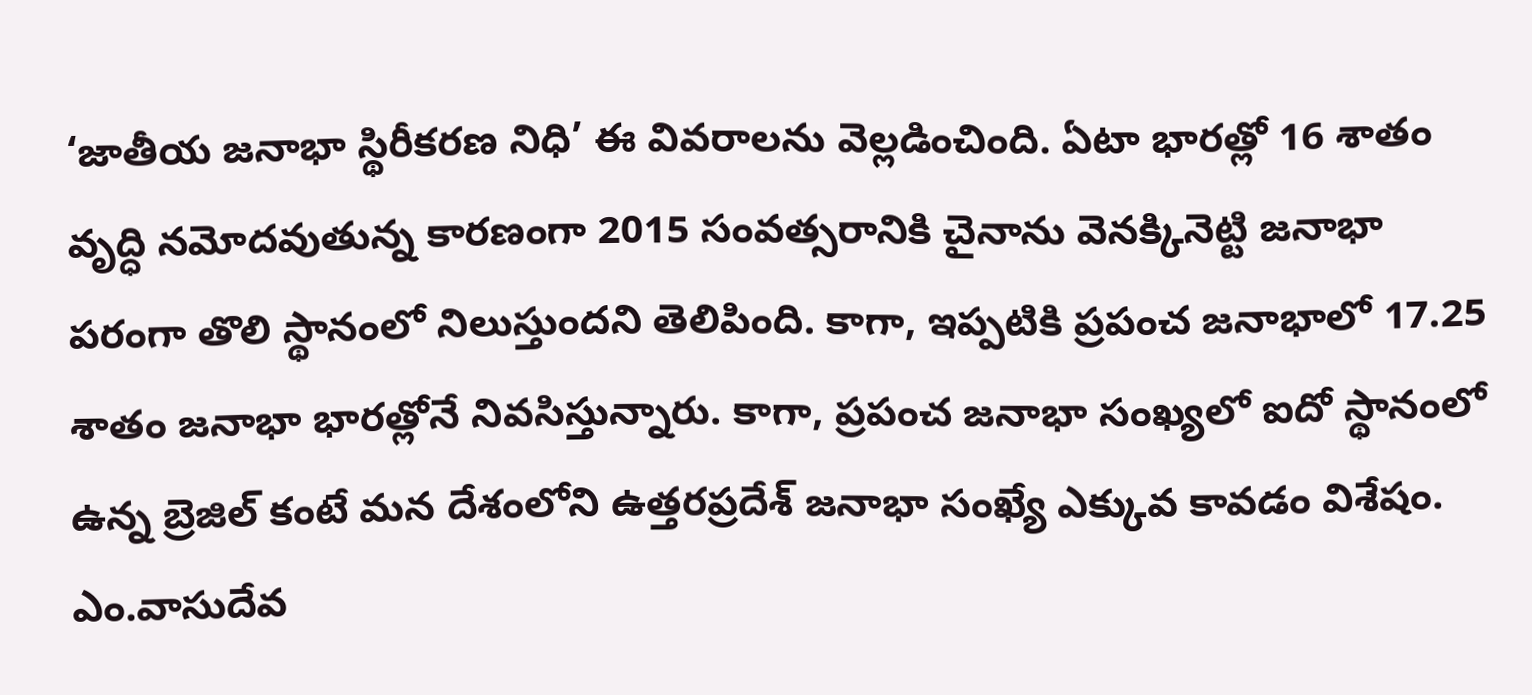‘జాతీయ జనాభా స్థిరీకరణ నిధి’ ఈ వివరాలను వెల్లడించింది. ఏటా భారత్లో 16 శాతం వృద్ధి నమోదవుతున్న కారణంగా 2015 సంవత్సరానికి చైనాను వెనక్కినెట్టి జనాభా పరంగా తొలి స్థానంలో నిలుస్తుందని తెలిపింది. కాగా, ఇప్పటికి ప్రపంచ జనాభాలో 17.25 శాతం జనాభా భారత్లోనే నివసిస్తున్నారు. కాగా, ప్రపంచ జనాభా సంఖ్యలో ఐదో స్థానంలో ఉన్న బ్రెజిల్ కంటే మన దేశంలోని ఉత్తరప్రదేశ్ జనాభా సంఖ్యే ఎక్కువ కావడం విశేషం.
ఎం.వాసుదేవ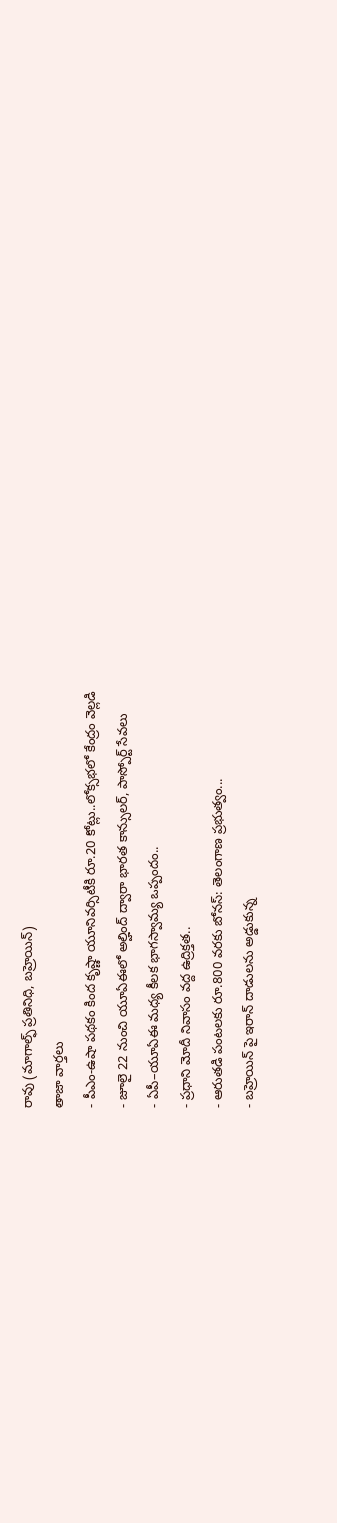రావు (మాగాల్ఫ్ ప్రతినిధి, బహ్రెయిన్)
తాజా వార్తలు
- పీఎం-ఉషా పథకం కింద కృష్ణా యూనివర్సిటీకి రూ.20 కోట్లు..లోక్సభలో కేంద్రం వెల్లడి
- జూలై 22 నుంచి యూఏఈలో అల్హింద్ ద్వారా భారత కాన్సులర్, పాస్పోర్ట్ సేవలు
- ఏపీ–యూఏఈ మధ్య కీలక భాగస్వామ్య ఒప్పందం..
- ప్రధాని మోదీ నివాసం వద్ద ఉద్రిక్తత..
- ఆరుతడి పంటలకు రూ.800 వరకు బోనస్: తెలంగాణ ప్రభుత్వం...
- బహ్రెయిన్ పై ఇరాన్ దాడులను అడ్డుకున్న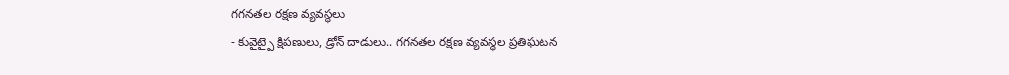గగనతల రక్షణ వ్యవస్థలు
- కువైట్పై క్షిపణులు, డ్రోన్ దాడులు.. గగనతల రక్షణ వ్యవస్థల ప్రతిఘటన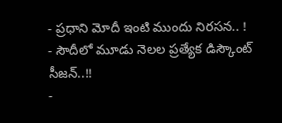- ప్రధాని మోదీ ఇంటి ముందు నిరసన.. !
- సౌదీలో మూడు నెలల ప్రత్యేక డిస్కౌంట్ సీజన్..!!
-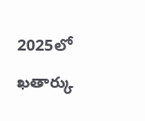2025లో ఖతార్కు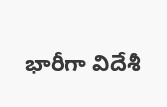భారీగా విదేశీ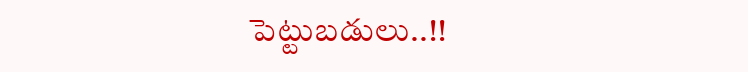పెట్టుబడులు..!!